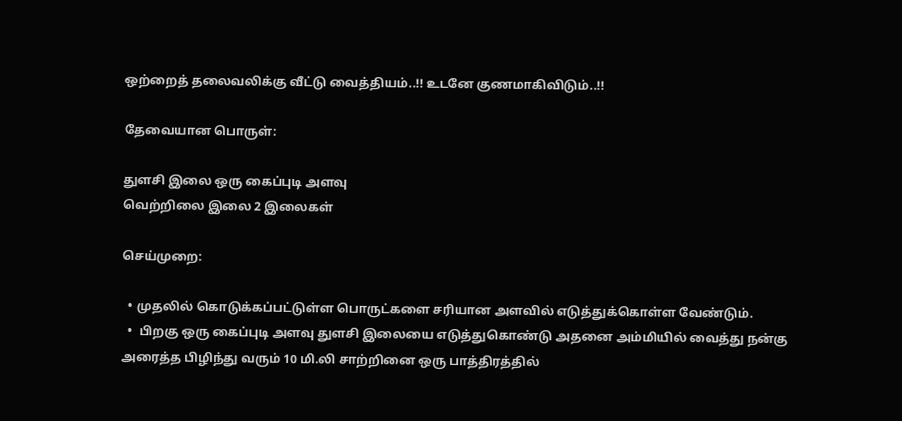ஒற்றைத் தலைவலிக்கு வீட்டு வைத்தியம்..!! உடனே குணமாகிவிடும்..!!

தேவையான பொருள்:

துளசி இலை ஒரு கைப்புடி அளவு
வெற்றிலை இலை 2 இலைகள்

செய்முறை:

  • முதலில் கொடுக்கப்பட்டுள்ள பொருட்களை சரியான அளவில் எடுத்துக்கொள்ள வேண்டும்.
  •  பிறகு ஒரு கைப்புடி அளவு துளசி இலையை எடுத்துகொண்டு அதனை அம்மியில் வைத்து நன்கு அரைத்த பிழிந்து வரும் 10 மி.லி சாற்றினை ஒரு பாத்திரத்தில்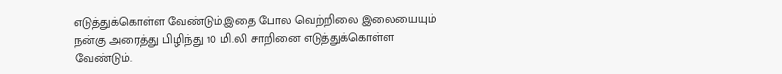எடுத்துக்கொள்ள வேண்டும்.இதை போல வெற்றிலை இலையையும் நன்கு அரைத்து பிழிந்து 10 மி.லி சாறினை எடுத்துக்கொள்ள வேண்டும்.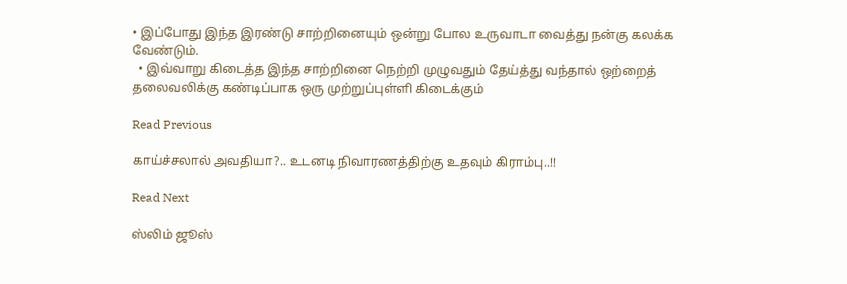• இப்போது இந்த இரண்டு சாற்றினையும் ஒன்று போல உருவாடா வைத்து நன்கு கலக்க வேண்டும்.
  • இவ்வாறு கிடைத்த இந்த சாற்றினை நெற்றி முழுவதும் தேய்த்து வந்தால் ஒற்றைத் தலைவலிக்கு கண்டிப்பாக ஒரு முற்றுப்புள்ளி கிடைக்கும்

Read Previous

காய்ச்சலால் அவதியா?.. உடனடி நிவாரணத்திற்கு உதவும் கிராம்பு..!!

Read Next

ஸ்லிம் ஜூஸ்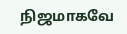நிஜமாகவே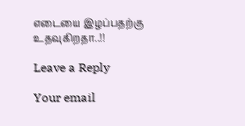எடையை இழப்பதற்கு உதவுகிறதா..!!

Leave a Reply

Your email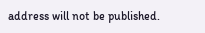address will not be published.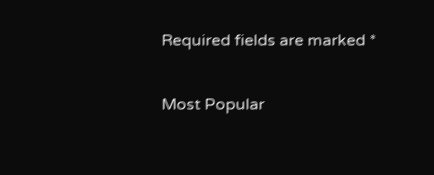Required fields are marked *

Most Popular